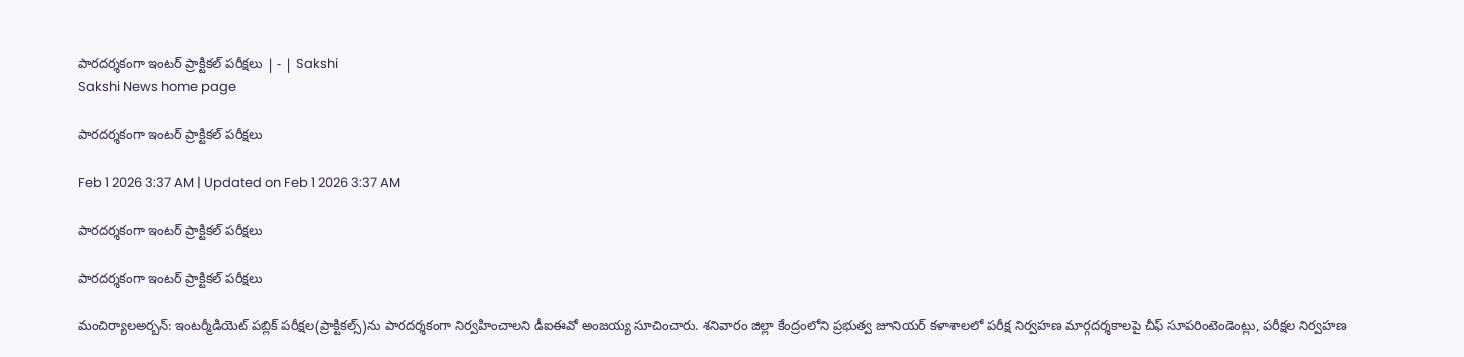పారదర్శకంగా ఇంటర్‌ ప్రాక్టికల్‌ పరీక్షలు | - | Sakshi
Sakshi News home page

పారదర్శకంగా ఇంటర్‌ ప్రాక్టికల్‌ పరీక్షలు

Feb 1 2026 3:37 AM | Updated on Feb 1 2026 3:37 AM

పారదర్శకంగా ఇంటర్‌ ప్రాక్టికల్‌ పరీక్షలు

పారదర్శకంగా ఇంటర్‌ ప్రాక్టికల్‌ పరీక్షలు

మంచిర్యాలఅర్బన్‌: ఇంటర్మీడియెట్‌ పబ్లిక్‌ పరీక్షల(ప్రాక్టికల్స్‌)ను పారదర్శకంగా నిర్వహించాలని డీఐఈవో అంజయ్య సూచించారు. శనివారం జిల్లా కేంద్రంలోని ప్రభుత్వ జూనియర్‌ కళాశాలలో పరీక్ష నిర్వహణ మార్గదర్శకాలపై చీఫ్‌ సూపరింటెండెంట్లు, పరీక్షల నిర్వహణ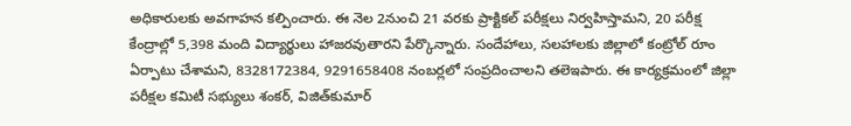అధికారులకు అవగాహన కల్పించారు. ఈ నెల 2నుంచి 21 వరకు ప్రాక్టికల్‌ పరీక్షలు నిర్వహిస్తామని, 20 పరీక్ష కేంద్రాల్లో 5,398 మంది విద్యార్థులు హాజరవుతారని పేర్కొన్నారు. సందేహాలు, సలహాలకు జిల్లాలో కంట్రోల్‌ రూం ఏర్పాటు చేశామని, 8328172384, 9291658408 నంబర్లలో సంప్రదించాలని తలెఇపారు. ఈ కార్యక్రమంలో జిల్లా పరీక్షల కమిటీ సభ్యులు శంకర్‌, విజిత్‌కుమార్‌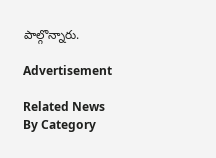పాల్గొన్నారు.

Advertisement

Related News By Category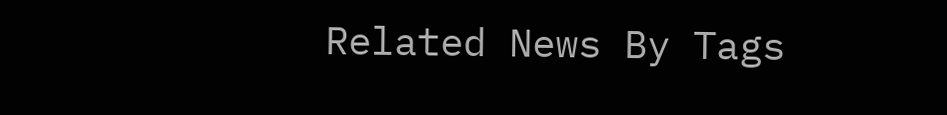Related News By Tags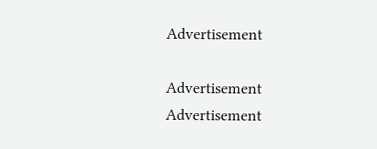Advertisement

Advertisement
Advertisement